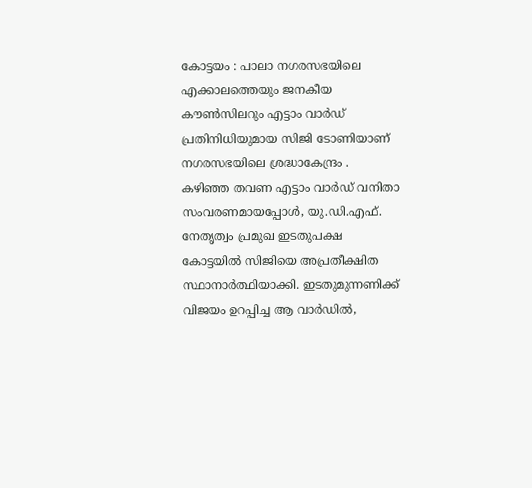കോട്ടയം : പാലാ നഗരസഭയിലെ എക്കാലത്തെയും ജനകീയ കൗൺസിലറും എട്ടാം വാർഡ് പ്രതിനിധിയുമായ സിജി ടോണിയാണ് നഗരസഭയിലെ ശ്രദ്ധാകേന്ദ്രം . കഴിഞ്ഞ തവണ എട്ടാം വാർഡ് വനിതാ സംവരണമായപ്പോൾ, യു.ഡി.എഫ്. നേതൃത്വം പ്രമുഖ ഇടതുപക്ഷ കോട്ടയിൽ സിജിയെ അപ്രതീക്ഷിത സ്ഥാനാർത്ഥിയാക്കി. ഇടതുമുന്നണിക്ക് വിജയം ഉറപ്പിച്ച ആ വാർഡിൽ,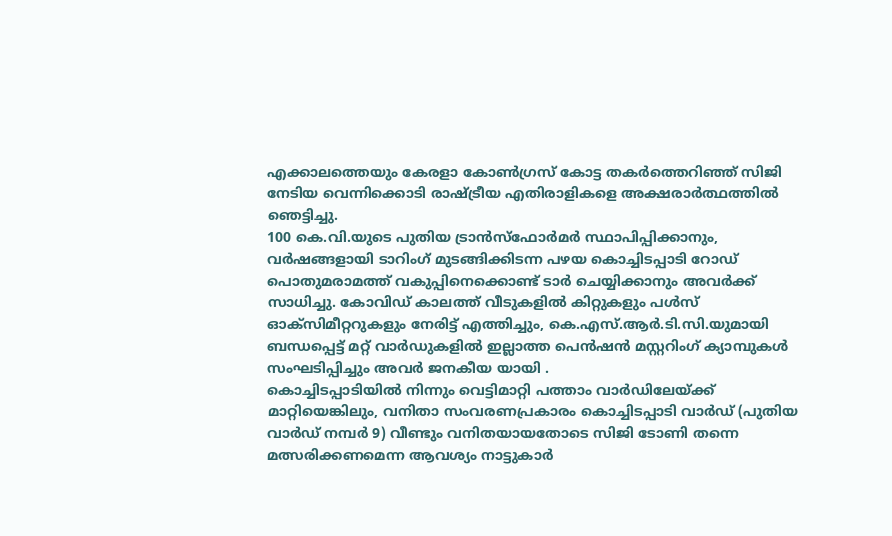എക്കാലത്തെയും കേരളാ കോൺഗ്രസ് കോട്ട തകർത്തെറിഞ്ഞ് സിജി നേടിയ വെന്നിക്കൊടി രാഷ്ട്രീയ എതിരാളികളെ അക്ഷരാർത്ഥത്തിൽ ഞെട്ടിച്ചു.
100 കെ.വി.യുടെ പുതിയ ട്രാൻസ്ഫോർമർ സ്ഥാപിപ്പിക്കാനും, വർഷങ്ങളായി ടാറിംഗ് മുടങ്ങിക്കിടന്ന പഴയ കൊച്ചിടപ്പാടി റോഡ് പൊതുമരാമത്ത് വകുപ്പിനെക്കൊണ്ട് ടാർ ചെയ്യിക്കാനും അവർക്ക് സാധിച്ചു. കോവിഡ് കാലത്ത് വീടുകളിൽ കിറ്റുകളും പൾസ് ഓക്സിമീറ്ററുകളും നേരിട്ട് എത്തിച്ചും, കെ.എസ്.ആർ.ടി.സി.യുമായി ബന്ധപ്പെട്ട് മറ്റ് വാർഡുകളിൽ ഇല്ലാത്ത പെൻഷൻ മസ്റ്ററിംഗ് ക്യാമ്പുകൾ സംഘടിപ്പിച്ചും അവർ ജനകീയ യായി .
കൊച്ചിടപ്പാടിയിൽ നിന്നും വെട്ടിമാറ്റി പത്താം വാർഡിലേയ്ക്ക് മാറ്റിയെങ്കിലും, വനിതാ സംവരണപ്രകാരം കൊച്ചിടപ്പാടി വാർഡ് (പുതിയ വാർഡ് നമ്പർ 9) വീണ്ടും വനിതയായതോടെ സിജി ടോണി തന്നെ മത്സരിക്കണമെന്ന ആവശ്യം നാട്ടുകാർ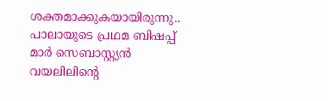ശക്തമാക്കുകയായിരുന്നു.. പാലായുടെ പ്രഥമ ബിഷപ്പ് മാർ സെബാസ്റ്റ്യൻ വയലിലിൻ്റെ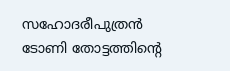സഹോദരീപുത്രൻ ടോണി തോട്ടത്തിൻ്റെ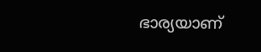ഭാര്യയാണ്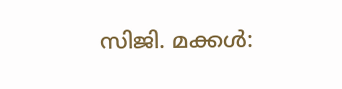സിജി. മക്കൾ: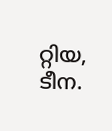റ്റിയ, ടീന.